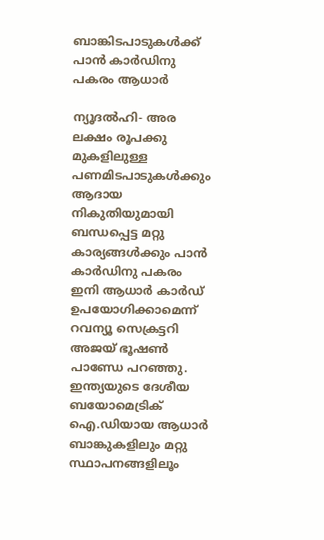ബാങ്കിടപാടുകള്‍ക്ക് പാന്‍ കാര്‍ഡിനു പകരം ആധാര്‍

ന്യൂദല്‍ഹി- അര ലക്ഷം രൂപക്കു മുകളിലുള്ള പണമിടപാടുകള്‍ക്കും ആദായ നികുതിയുമായി ബന്ധപ്പെട്ട മറ്റു കാര്യങ്ങള്‍ക്കും പാന്‍ കാര്‍ഡിനു പകരം ഇനി ആധാര്‍ കാര്‍ഡ് ഉപയോഗിക്കാമെന്ന് റവന്യൂ സെക്രട്ടറി അജയ് ഭൂഷണ്‍ പാണ്ഡേ പറഞ്ഞു.
ഇന്ത്യയുടെ ദേശീയ ബയോമെട്രിക് ഐ.ഡിയായ ആധാര്‍ ബാങ്കുകളിലും മറ്റു സ്ഥാപനങ്ങളിലൂം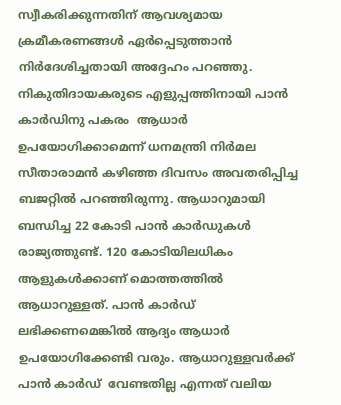സ്വീകരിക്കുന്നതിന് ആവശ്യമായ ക്രമീകരണങ്ങള്‍ ഏര്‍പ്പെടുത്താന്‍ നിര്‍ദേശിച്ചതായി അദ്ദേഹം പറഞ്ഞു.
നികുതിദായകരുടെ എളുപ്പത്തിനായി പാന്‍ കാര്‍ഡിനു പകരം  ആധാര്‍ ഉപയോഗിക്കാമെന്ന് ധനമന്ത്രി നിര്‍മല സീതാരാമന്‍ കഴിഞ്ഞ ദിവസം അവതരിപ്പിച്ച ബജറ്റില്‍ പറഞ്ഞിരുന്നു. ആധാറുമായി ബന്ധിച്ച 22 കോടി പാന്‍ കാര്‍ഡുകള്‍ രാജ്യത്തുണ്ട്. 120 കോടിയിലധികം ആളുകള്‍ക്കാണ് മൊത്തത്തില്‍  ആധാറുള്ളത്. പാന്‍ കാര്‍ഡ് ലഭിക്കണമെങ്കില്‍ ആദ്യം ആധാര്‍ ഉപയോഗിക്കേണ്ടി വരും. ആധാറുള്ളവര്‍ക്ക്  പാന്‍ കാര്‍ഡ്  വേണ്ടതില്ല എന്നത് വലിയ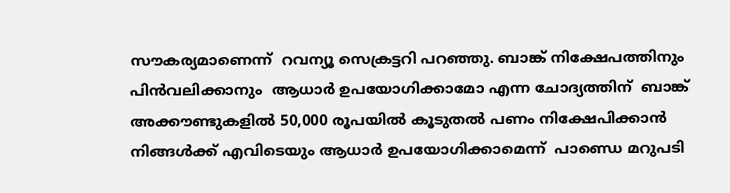സൗകര്യമാണെന്ന്  റവന്യൂ സെക്രട്ടറി പറഞ്ഞു. ബാങ്ക് നിക്ഷേപത്തിനും പിന്‍വലിക്കാനും  ആധാര്‍ ഉപയോഗിക്കാമോ എന്ന ചോദ്യത്തിന്  ബാങ്ക് അക്കൗണ്ടുകളില്‍ 50,000 രൂപയില്‍ കൂടുതല്‍ പണം നിക്ഷേപിക്കാന്‍ നിങ്ങള്‍ക്ക് എവിടെയും ആധാര്‍ ഉപയോഗിക്കാമെന്ന്  പാണ്ഡെ മറുപടി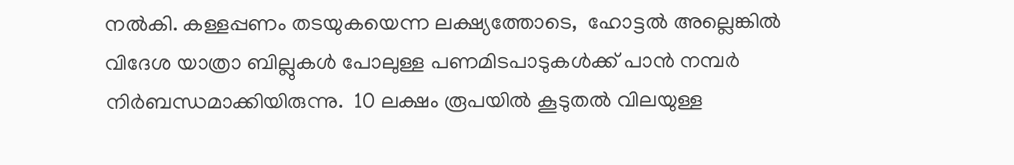നല്‍കി. കള്ളപ്പണം തടയുകയെന്ന ലക്ഷ്യത്തോടെ,  ഹോട്ടല്‍ അല്ലെങ്കില്‍ വിദേശ യാത്രാ ബില്ലുകള്‍ പോലുള്ള പണമിടപാടുകള്‍ക്ക് പാന്‍ നമ്പര്‍ നിര്‍ബന്ധമാക്കിയിരുന്നു.  10 ലക്ഷം രൂപയില്‍ കൂടുതല്‍ വിലയുള്ള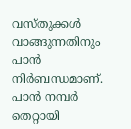വസ്തുക്കള്‍ വാങ്ങുന്നതിനും പാന്‍ നിര്‍ബന്ധമാണ്.
പാന്‍ നമ്പര്‍ തെറ്റായി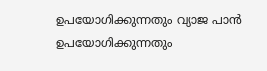ഉപയോഗിക്കുന്നതും വ്യാജ പാന്‍ ഉപയോഗിക്കുന്നതും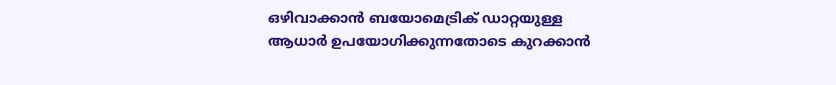ഒഴിവാക്കാന്‍ ബയോമെട്രിക് ഡാറ്റയുള്ള ആധാര്‍ ഉപയോഗിക്കുന്നതോടെ കുറക്കാന്‍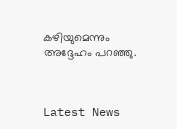കഴിയുമെന്നും അദ്ദേഹം പറഞ്ഞു.



Latest News